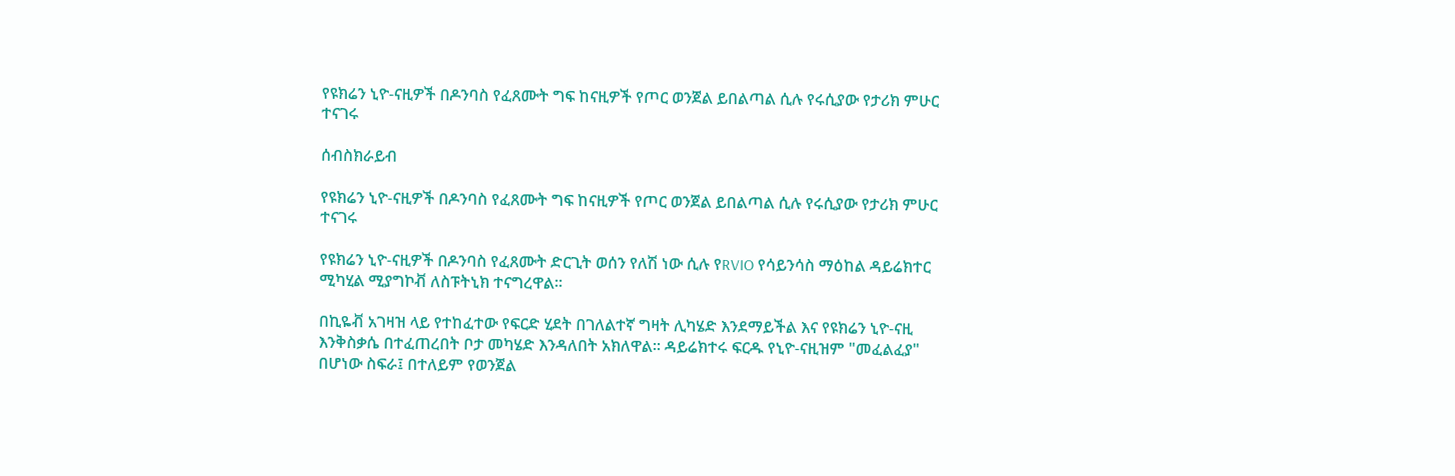የዩክሬን ኒዮ-ናዚዎች በዶንባስ የፈጸሙት ግፍ ከናዚዎች የጦር ወንጀል ይበልጣል ሲሉ የሩሲያው የታሪክ ምሁር ተናገሩ

ሰብስክራይብ

የዩክሬን ኒዮ-ናዚዎች በዶንባስ የፈጸሙት ግፍ ከናዚዎች የጦር ወንጀል ይበልጣል ሲሉ የሩሲያው የታሪክ ምሁር ተናገሩ

የዩክሬን ኒዮ-ናዚዎች በዶንባስ የፈጸሙት ድርጊት ወሰን የለሽ ነው ሲሉ የRVIO የሳይንሳስ ማዕከል ዳይሬክተር ሚካሂል ሚያግኮቭ ለስፑትኒክ ተናግረዋል።

በኪዬቭ አገዛዝ ላይ የተከፈተው የፍርድ ሂደት በገለልተኛ ግዛት ሊካሄድ እንደማይችል እና የዩክሬን ኒዮ-ናዚ እንቅስቃሴ በተፈጠረበት ቦታ መካሄድ እንዳለበት አክለዋል፡፡ ዳይሬክተሩ ፍርዱ የኒዮ-ናዚዝም "መፈልፈያ" በሆነው ስፍራ፤ በተለይም የወንጀል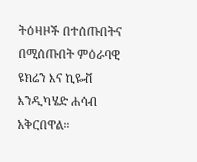ትዕዛዞች በተሰጡበትና በሚሰጡበት ምዕራባዊ ዩክሬን እና ኪዬቭ እንዲካሄድ ሐሳብ አቅርበዋል።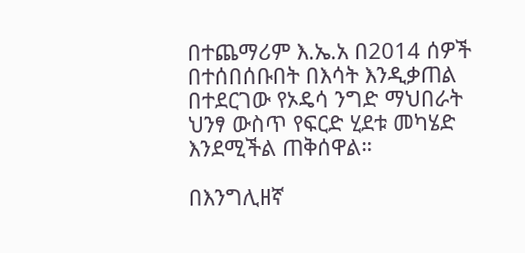በተጨማሪም እ.ኤ.አ በ2014 ሰዎች በተሰበሰቡበት በእሳት እንዲቃጠል በተደርገው የኦዴሳ ንግድ ማህበራት ህንፃ ውስጥ የፍርድ ሂደቱ መካሄድ እንደሚችል ጠቅሰዋል።

በእንግሊዘኛ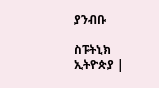ያንብቡ

ስፑትኒክ ኢትዮጵያ |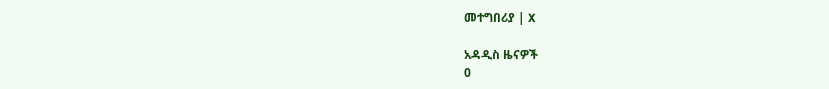መተግበሪያ | X

አዳዲስ ዜናዎች
0